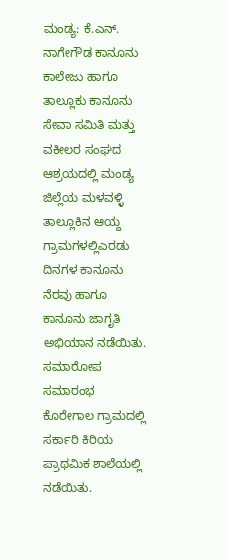ಮಂಡ್ಯ: ಕೆ.ಎನ್. ನಾಗೇಗೌಡ ಕಾನೂನು ಕಾಲೇಜು ಹಾಗೂ ತಾಲ್ಲೂಕು ಕಾನೂನು ಸೇವಾ ಸಮಿತಿ ಮತ್ತು ವಕೀಲರ ಸಂಘದ ಆಶ್ರಯದಲ್ಲಿ ಮಂಡ್ಯ ಜಿಲ್ಲೆಯ ಮಳವಳ್ಳಿ ತಾಲ್ಲೂಕಿನ ಆಯ್ದ ಗ್ರಾಮಗಳಲ್ಲಿಎರಡು ದಿನಗಳ ಕಾನೂನು ನೆರವು ಹಾಗೂ ಕಾನೂನು ಜಾಗೃತಿ ಅಭಿಯಾನ ನಡೆಯಿತು.
ಸಮಾರೋಪ ಸಮಾರಂಭ ಕೊರೇಗಾಲ ಗ್ರಾಮದಲ್ಲಿ ಸರ್ಕಾರಿ ಕಿರಿಯ ಪ್ರಾಥಮಿಕ ಶಾಲೆಯಲ್ಲಿ ನಡೆಯಿತು.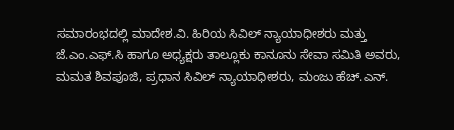ಸಮಾರಂಭದಲ್ಲಿ ಮಾದೇಶ.ವಿ. ಹಿರಿಯ ಸಿವಿಲ್ ನ್ಯಾಯಾಧೀಶರು ಮತ್ತು ಜೆ.ಎಂ.ಎಫ್.ಸಿ ಹಾಗೂ ಅಧ್ಯಕ್ಷರು ತಾಲ್ಲೂಕು ಕಾನೂನು ಸೇವಾ ಸಮಿತಿ ಅವರು, ಮಮತ ಶಿವಪೂಜಿ, ಪ್ರಧಾನ ಸಿವಿಲ್ ನ್ಯಾಯಾಧೀಶರು, ಮಂಜು ಹೆಚ್.ಎನ್.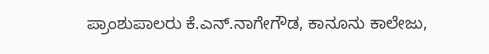ಪ್ರಾಂಶುಪಾಲರು ಕೆ.ಎನ್.ನಾಗೇಗೌಡ, ಕಾನೂನು ಕಾಲೇಜು,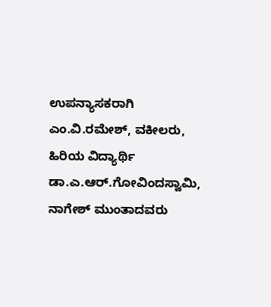ಉಪನ್ಯಾಸಕರಾಗಿ ಎಂ.ವಿ.ರಮೇಶ್, ವಕೀಲರು, ಹಿರಿಯ ವಿದ್ಯಾರ್ಥಿ ಡಾ.ಎ.ಆರ್.ಗೋವಿಂದಸ್ವಾಮಿ, ನಾಗೇಶ್ ಮುಂತಾದವರು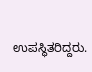ಉಪಸ್ಥಿತರಿದ್ದರು.